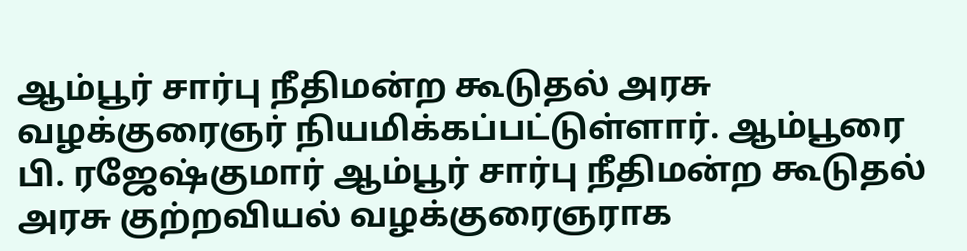ஆம்பூர் சார்பு நீதிமன்ற கூடுதல் அரசு வழக்குரைஞர் நியமிக்கப்பட்டுள்ளார். ஆம்பூரை பி. ரஜேஷ்குமார் ஆம்பூர் சார்பு நீதிமன்ற கூடுதல் அரசு குற்றவியல் வழக்குரைஞராக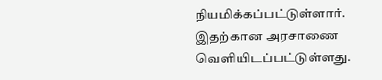நியமிக்கப்பட்டுள்ளார். இதற்கான அரசாணை வெளியிடப்பட்டுள்ளது.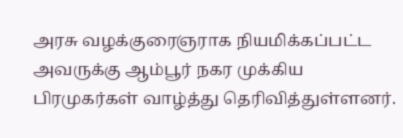அரசு வழக்குரைஞராக நியமிக்கப்பட்ட அவருக்கு ஆம்பூர் நகர முக்கிய பிரமுகர்கள் வாழ்த்து தெரிவித்துள்ளனர்.